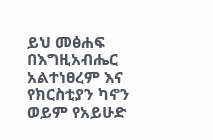ይህ መፅሐፍ በእግዚአብሔር አልተነፀረም እና የክርስቲያን ካኖን ወይም የአይሁድ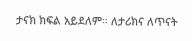ታናክ ክፍል አይደለም። ለታሪክና ለጥናት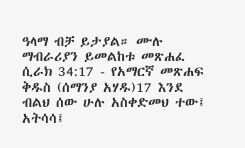ዓላማ ብቻ ይታያል። ሙሉ ማብራሪያን ይመልከቱ መጽሐፈ ሲራክ 34:17 - የአማርኛ መጽሐፍ ቅዱስ (ሰማንያ አሃዱ)17 እንደ ብልህ ሰው ሁሉ አስቀድመህ ተው፤ አትሳሳ፤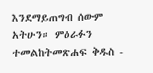እንደማይጠግብ ሰውም አትሁን። ምዕራፉን ተመልከትመጽሐፍ ቅዱስ -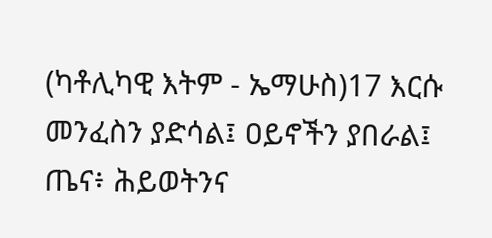(ካቶሊካዊ እትም - ኤማሁስ)17 እርሱ መንፈስን ያድሳል፤ ዐይኖችን ያበራል፤ ጤና፥ ሕይወትንና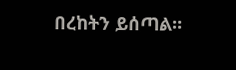በረከትን ይሰጣል።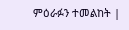ምዕራፉን ተመልከት |